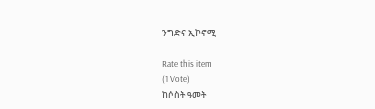ንግድና ኢኮኖሚ

Rate this item
(1 Vote)
ከሶስት ዓመት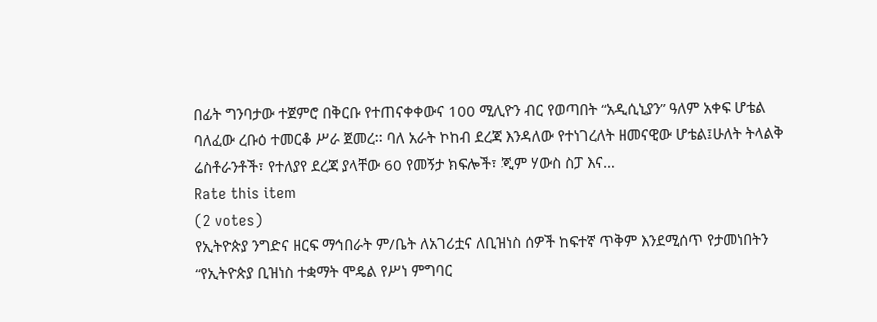በፊት ግንባታው ተጀምሮ በቅርቡ የተጠናቀቀውና 100 ሚሊዮን ብር የወጣበት “አዲሲኒያን” ዓለም አቀፍ ሆቴል ባለፈው ረቡዕ ተመርቆ ሥራ ጀመረ፡፡ ባለ አራት ኮከብ ደረጃ እንዳለው የተነገረለት ዘመናዊው ሆቴል፤ሁለት ትላልቅ ሬስቶራንቶች፣ የተለያየ ደረጃ ያላቸው 60 የመኝታ ክፍሎች፣ ጂም ሃውስ ስፓ እና…
Rate this item
(2 votes)
የኢትዮጵያ ንግድና ዘርፍ ማኅበራት ም/ቤት ለአገሪቷና ለቢዝነስ ሰዎች ከፍተኛ ጥቅም እንደሚሰጥ የታመነበትን “የኢትዮጵያ ቢዝነስ ተቋማት ሞዴል የሥነ ምግባር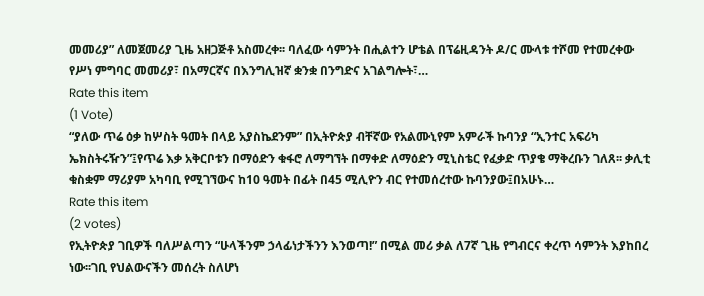መመሪያ” ለመጀመሪያ ጊዜ አዘጋጅቶ አስመረቀ፡፡ ባለፈው ሳምንት በሒልተን ሆቴል በፕሬዚዳንት ዶ/ር ሙላቱ ተሾመ የተመረቀው የሥነ ምግባር መመሪያ፣ በአማርኛና በእንግሊዝኛ ቋንቋ በንግድና አገልግሎት፣…
Rate this item
(1 Vote)
“ያለው ጥሬ ዕቃ ከሦስት ዓመት በላይ አያስኬደንም” በኢትዮጵያ ብቸኛው የአልሙኒየም አምራች ኩባንያ “ኢንተር አፍሪካ ኤክስትሩዥን”፤የጥሬ እቃ አቅርቦቱን በማዕድን ቁፋሮ ለማግኘት በማቀድ ለማዕድን ሚኒስቴር የፈቃድ ጥያቄ ማቅረቡን ገለጸ፡፡ ቃሊቲ ቁስቋም ማሪያም አካባቢ የሚገኘውና ከ10 ዓመት በፊት በ45 ሚሊዮን ብር የተመሰረተው ኩባንያው፤በአሁኑ…
Rate this item
(2 votes)
የኢትዮጵያ ገቢዎች ባለሥልጣን “ሁላችንም ኃላፊነታችንን እንወጣ!” በሚል መሪ ቃል ለ7ኛ ጊዜ የግብርና ቀረጥ ሳምንት እያከበረ ነው፡፡ገቢ የህልውናችን መሰረት ስለሆነ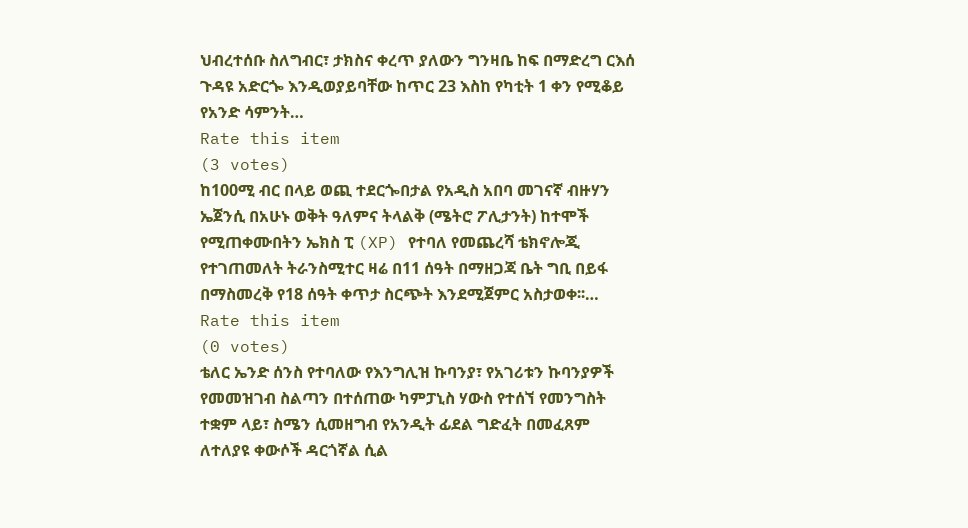ህብረተሰቡ ስለግብር፣ ታክስና ቀረጥ ያለውን ግንዛቤ ከፍ በማድረግ ርእሰ ጉዳዩ አድርጐ እንዲወያይባቸው ከጥር 23 እስከ የካቲት 1 ቀን የሚቆይ የአንድ ሳምንት…
Rate this item
(3 votes)
ከ100ሚ ብር በላይ ወጪ ተደርጐበታል የአዲስ አበባ መገናኛ ብዙሃን ኤጀንሲ በአሁኑ ወቅት ዓለምና ትላልቅ (ሜትሮ ፖሊታንት) ከተሞች የሚጠቀሙበትን ኤክስ ፒ (XP) የተባለ የመጨረሻ ቴክኖሎጂ የተገጠመለት ትራንስሚተር ዛሬ በ11 ሰዓት በማዘጋጃ ቤት ግቢ በይፋ በማስመረቅ የ18 ሰዓት ቀጥታ ስርጭት እንደሚጀምር አስታወቀ፡፡…
Rate this item
(0 votes)
ቴለር ኤንድ ሰንስ የተባለው የእንግሊዝ ኩባንያ፣ የአገሪቱን ኩባንያዎች የመመዝገብ ስልጣን በተሰጠው ካምፓኒስ ሃውስ የተሰኘ የመንግስት ተቋም ላይ፣ ስሜን ሲመዘግብ የአንዲት ፊደል ግድፈት በመፈጸም ለተለያዩ ቀውሶች ዳርጎኛል ሲል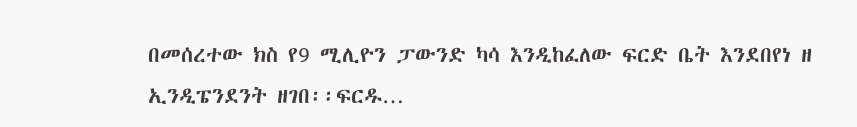በመሰረተው ክስ የ9 ሚሊዮን ፓውንድ ካሳ እንዲከፈለው ፍርድ ቤት እንደበየነ ዘ ኢንዲፔንደንት ዘገበ፡፡ፍርዱ…